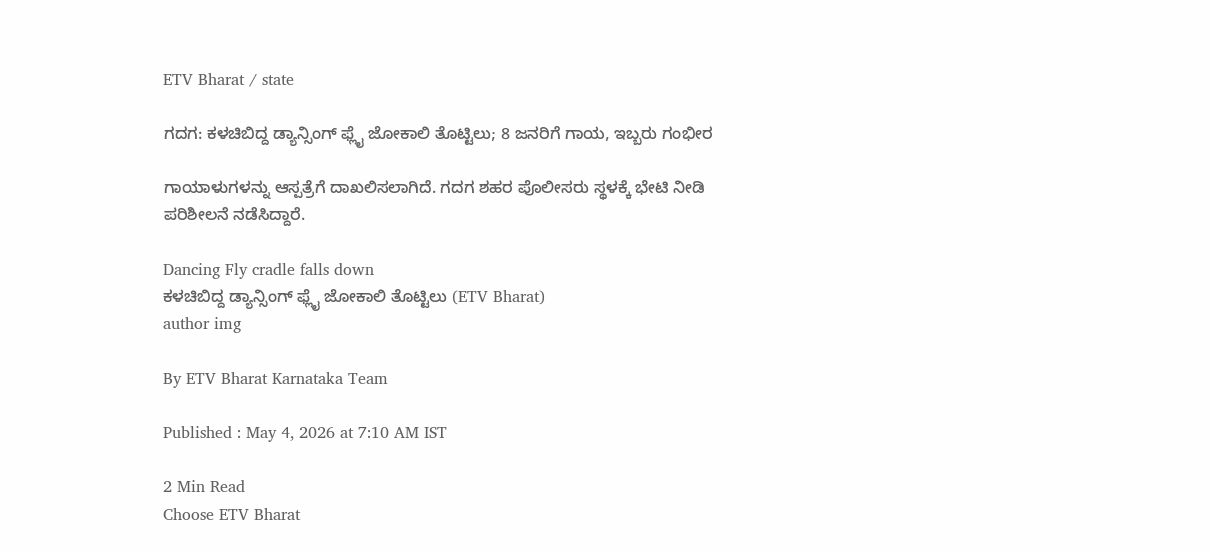ETV Bharat / state

ಗದಗ: ಕಳಚಿಬಿದ್ದ ಡ್ಯಾನ್ಸಿಂಗ್ ಫ್ಲೈ ಜೋಕಾಲಿ ತೊಟ್ಟಿಲು; 8 ಜನರಿಗೆ ಗಾಯ, ಇಬ್ಬರು ಗಂಭೀರ

ಗಾಯಾಳುಗಳನ್ನು ಆಸ್ಪತ್ರೆಗೆ ದಾಖಲಿಸಲಾಗಿದೆ. ಗದಗ ಶಹರ ಪೊಲೀಸರು ಸ್ಥಳಕ್ಕೆ ಭೇಟಿ ನೀಡಿ ಪರಿಶೀಲನೆ ನಡೆಸಿದ್ದಾರೆ.

Dancing Fly cradle falls down
ಕಳಚಿಬಿದ್ದ ಡ್ಯಾನ್ಸಿಂಗ್ ಫ್ಲೈ ಜೋಕಾಲಿ ತೊಟ್ಟಿಲು (ETV Bharat)
author img

By ETV Bharat Karnataka Team

Published : May 4, 2026 at 7:10 AM IST

2 Min Read
Choose ETV Bharat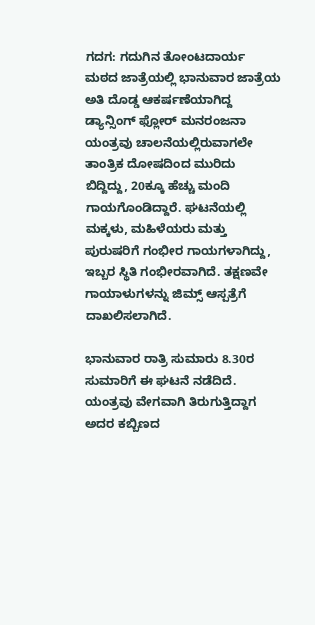ಗದಗ: ಗದುಗಿನ ತೋಂಟದಾರ್ಯ ಮಠದ ಜಾತ್ರೆಯಲ್ಲಿ ಭಾನುವಾರ ಜಾತ್ರೆಯ ಅತಿ ದೊಡ್ಡ ಆಕರ್ಷಣೆಯಾಗಿದ್ದ ಡ್ಯಾನ್ಸಿಂಗ್ ಫ್ಲೋರ್ ಮನರಂಜನಾ ಯಂತ್ರವು ಚಾಲನೆಯಲ್ಲಿರುವಾಗಲೇ ತಾಂತ್ರಿಕ ದೋಷದಿಂದ ಮುರಿದು ಬಿದ್ದಿದ್ದು, 20ಕ್ಕೂ ಹೆಚ್ಚು ಮಂದಿ ಗಾಯಗೊಂಡಿದ್ದಾರೆ. ಘಟನೆಯಲ್ಲಿ ಮಕ್ಕಳು, ಮಹಿಳೆಯರು ಮತ್ತು ಪುರುಷರಿಗೆ ಗಂಭೀರ ಗಾಯಗಳಾಗಿದ್ದು, ಇಬ್ಬರ ಸ್ಥಿತಿ ಗಂಭೀರವಾಗಿದೆ. ತಕ್ಷಣವೇ ಗಾಯಾಳುಗಳನ್ನು ಜಿಮ್ಸ್ ಆಸ್ಪತ್ರೆಗೆ ದಾಖಲಿಸಲಾಗಿದೆ.

ಭಾನುವಾರ ರಾತ್ರಿ ಸುಮಾರು 8.30ರ ಸುಮಾರಿಗೆ ಈ ಘಟನೆ ನಡೆದಿದೆ. ಯಂತ್ರವು ವೇಗವಾಗಿ ತಿರುಗುತ್ತಿದ್ದಾಗ ಅದರ ಕಬ್ಬಿಣದ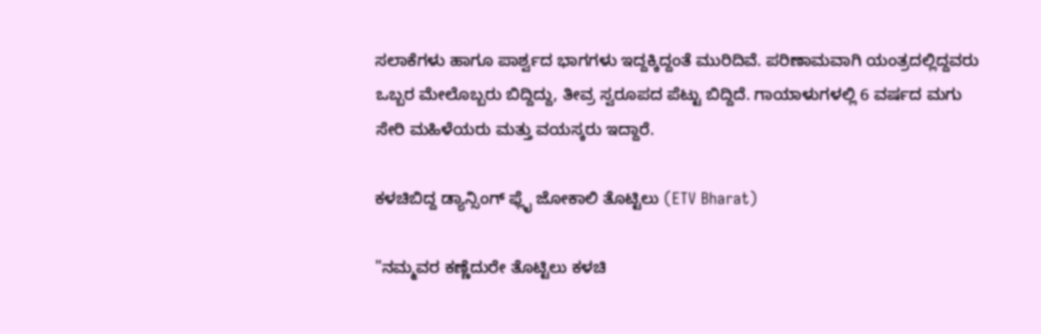ಸಲಾಕೆಗಳು ಹಾಗೂ ಪಾರ್ಶ್ವದ ಭಾಗಗಳು ಇದ್ದಕ್ಕಿದ್ದಂತೆ ಮುರಿದಿವೆ. ಪರಿಣಾಮವಾಗಿ ಯಂತ್ರದಲ್ಲಿದ್ದವರು ಒಬ್ಬರ ಮೇಲೊಬ್ಬರು ಬಿದ್ದಿದ್ದು, ತೀವ್ರ ಸ್ವರೂಪದ ಪೆಟ್ಟು ಬಿದ್ದಿದೆ. ಗಾಯಾಳುಗಳಲ್ಲಿ 6 ವರ್ಷದ ಮಗು ಸೇರಿ ಮಹಿಳೆಯರು ಮತ್ತು ವಯಸ್ಕರು ಇದ್ದಾರೆ.

ಕಳಚಿಬಿದ್ದ ಡ್ಯಾನ್ಸಿಂಗ್ ಫ್ಲೈ ಜೋಕಾಲಿ ತೊಟ್ಟಿಲು (ETV Bharat)

"ನಮ್ಮವರ ಕಣ್ಣೆದುರೇ ತೊಟ್ಟಿಲು ಕಳಚಿ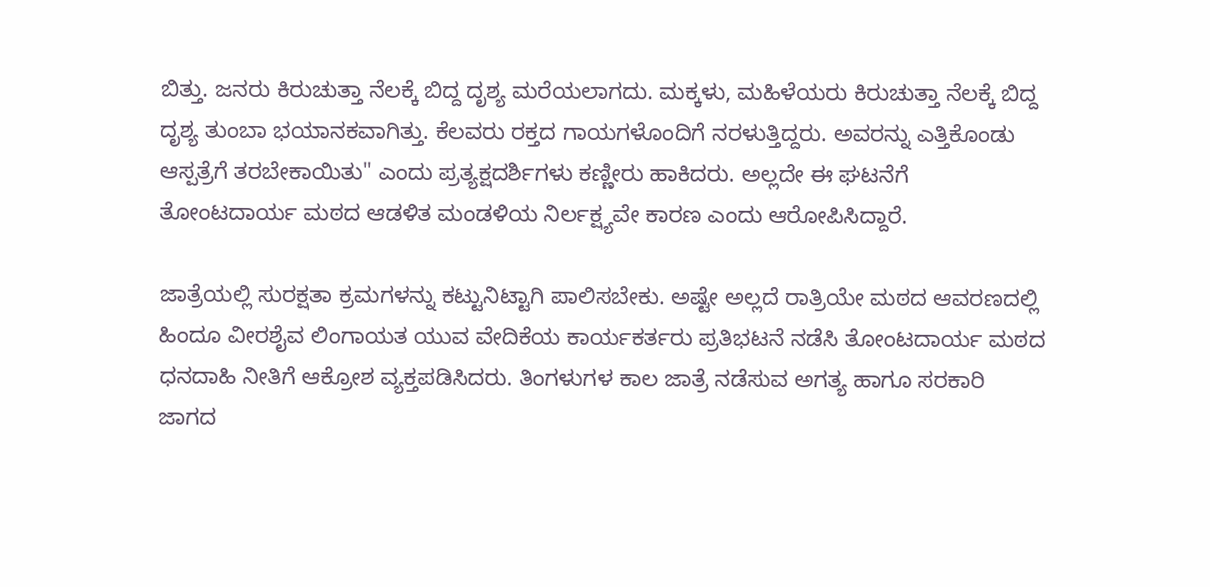ಬಿತ್ತು. ಜನರು ಕಿರುಚುತ್ತಾ ನೆಲಕ್ಕೆ ಬಿದ್ದ ದೃಶ್ಯ ಮರೆಯಲಾಗದು. ಮಕ್ಕಳು, ಮಹಿಳೆಯರು ಕಿರುಚುತ್ತಾ ನೆಲಕ್ಕೆ ಬಿದ್ದ ದೃಶ್ಯ ತುಂಬಾ ಭಯಾನಕವಾಗಿತ್ತು. ಕೆಲವರು ರಕ್ತದ ಗಾಯಗಳೊಂದಿಗೆ ನರಳುತ್ತಿದ್ದರು. ಅವರನ್ನು ಎತ್ತಿಕೊಂಡು ಆಸ್ಪತ್ರೆಗೆ ತರಬೇಕಾಯಿತು" ಎಂದು ಪ್ರತ್ಯಕ್ಷದರ್ಶಿಗಳು ಕಣ್ಣೀರು ಹಾಕಿದರು. ಅಲ್ಲದೇ ಈ ಘಟನೆಗೆ ತೋಂಟದಾರ್ಯ ಮಠದ ಆಡಳಿತ ಮಂಡಳಿಯ ನಿರ್ಲಕ್ಷ್ಯವೇ ಕಾರಣ ಎಂದು ಆರೋಪಿಸಿದ್ದಾರೆ.

ಜಾತ್ರೆಯಲ್ಲಿ ಸುರಕ್ಷತಾ ಕ್ರಮಗಳನ್ನು ಕಟ್ಟುನಿಟ್ಟಾಗಿ ಪಾಲಿಸಬೇಕು. ಅಷ್ಟೇ ಅಲ್ಲದೆ ರಾತ್ರಿಯೇ ಮಠದ ಆವರಣದಲ್ಲಿ ಹಿಂದೂ ವೀರಶೈವ ಲಿಂಗಾಯತ ಯುವ ವೇದಿಕೆಯ ಕಾರ್ಯಕರ್ತರು ಪ್ರತಿಭಟನೆ ನಡೆಸಿ ತೋಂಟದಾರ್ಯ ಮಠದ ಧನದಾಹಿ ನೀತಿಗೆ ಆಕ್ರೋಶ ವ್ಯಕ್ತಪಡಿಸಿದರು. ತಿಂಗಳುಗಳ ಕಾಲ ಜಾತ್ರೆ ನಡೆಸುವ ಅಗತ್ಯ ಹಾಗೂ ಸರಕಾರಿ ಜಾಗದ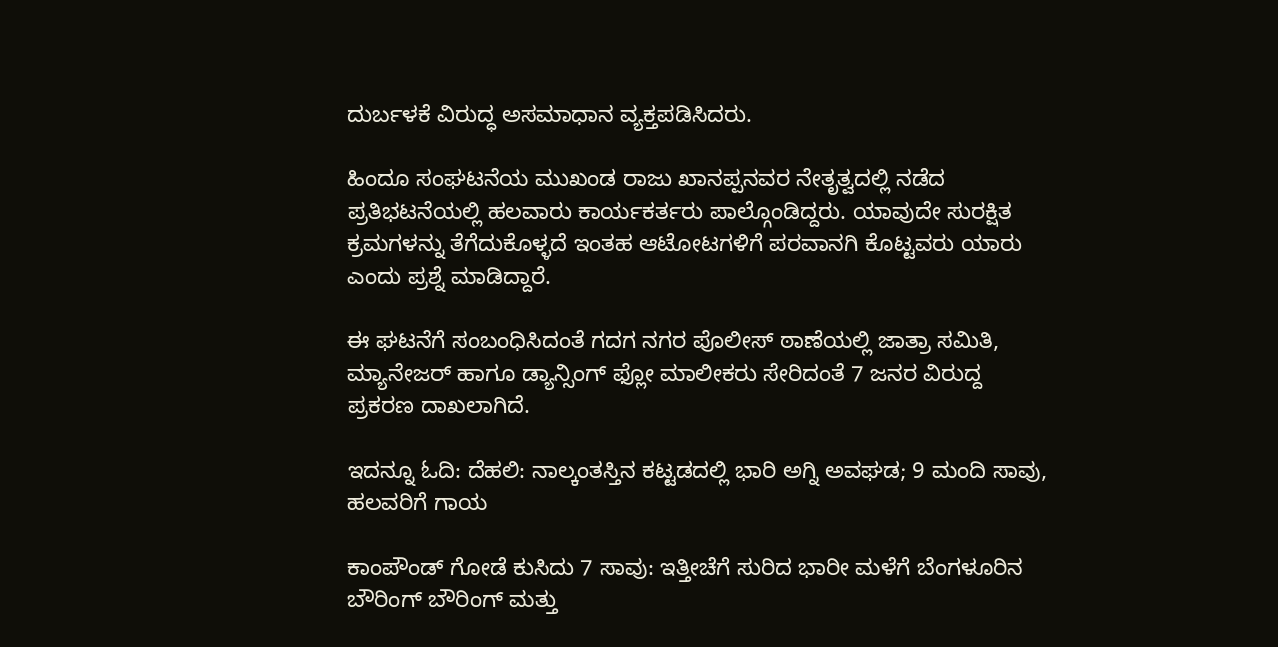ದುರ್ಬಳಕೆ ವಿರುದ್ಧ ಅಸಮಾಧಾನ ವ್ಯಕ್ತಪಡಿಸಿದರು.

ಹಿಂದೂ ಸಂಘಟನೆಯ ಮುಖಂಡ ರಾಜು ಖಾನಪ್ಪನವರ ನೇತೃತ್ವದಲ್ಲಿ ನಡೆದ ಪ್ರತಿಭಟನೆಯಲ್ಲಿ ಹಲವಾರು ಕಾರ್ಯಕರ್ತರು ಪಾಲ್ಗೊಂಡಿದ್ದರು. ಯಾವುದೇ ಸುರಕ್ಷಿತ ಕ್ರಮಗಳನ್ನು ತೆಗೆದುಕೊಳ್ಳದೆ ಇಂತಹ ಆಟೋಟಗಳಿಗೆ ಪರವಾನಗಿ ಕೊಟ್ಟವರು ಯಾರು ಎಂದು ‌ಪ್ರಶ್ನೆ ಮಾಡಿದ್ದಾರೆ.

ಈ ಘಟನೆಗೆ ಸಂಬಂಧಿಸಿದಂತೆ ಗದಗ ನಗರ ಪೊಲೀಸ್ ಠಾಣೆಯಲ್ಲಿ ಜಾತ್ರಾ ಸಮಿತಿ, ಮ್ಯಾನೇಜರ್ ಹಾಗೂ ಡ್ಯಾನ್ಸಿಂಗ್ ಫ್ಲೋ ಮಾಲೀಕರು ಸೇರಿದಂತೆ 7 ಜನರ ವಿರುದ್ದ ಪ್ರಕರಣ ದಾಖಲಾಗಿದೆ.

ಇದನ್ನೂ ಓದಿ: ದೆಹಲಿ: ನಾಲ್ಕಂತಸ್ತಿನ ಕಟ್ಟಡದಲ್ಲಿ ಭಾರಿ ಅಗ್ನಿ ಅವಘಡ; 9 ಮಂದಿ ಸಾವು, ಹಲವರಿಗೆ ಗಾಯ

ಕಾಂಪೌಂಡ್ ಗೋಡೆ ಕುಸಿದು 7 ಸಾವು: ಇತ್ತೀಚೆಗೆ ಸುರಿದ ಭಾರೀ ಮಳೆಗೆ ಬೆಂಗಳೂರಿನ ಬೌರಿಂಗ್ ಬೌರಿಂಗ್‌ ಮತ್ತು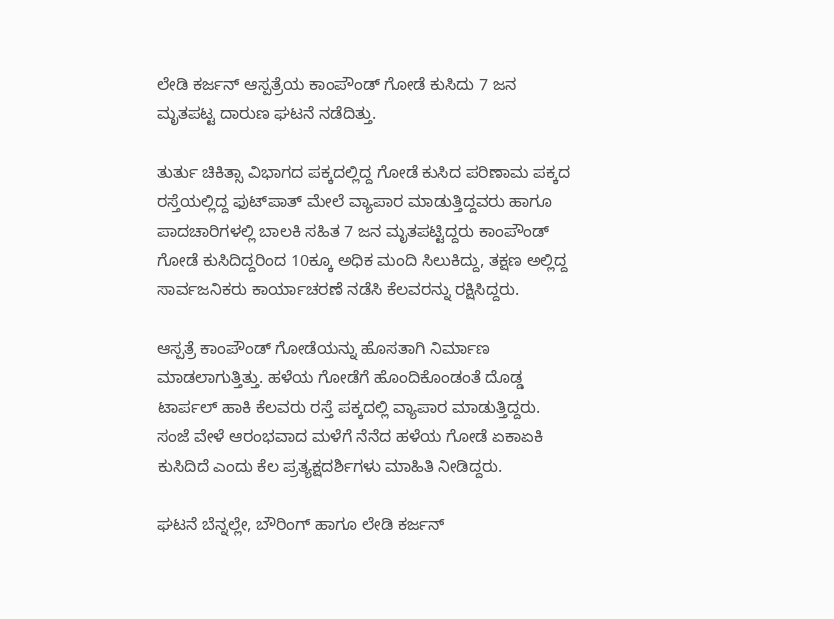ಲೇಡಿ‌ ಕರ್ಜನ್ ಆಸ್ಪತ್ರೆಯ ಕಾಂಪೌಂಡ್ ಗೋಡೆ ಕುಸಿದು 7 ಜನ ಮೃತಪಟ್ಟ ದಾರುಣ ಘಟನೆ ನಡೆದಿತ್ತು.

ತುರ್ತು ಚಿಕಿತ್ಸಾ ವಿಭಾಗದ ಪಕ್ಕದಲ್ಲಿದ್ದ ಗೋಡೆ ಕುಸಿದ ಪರಿಣಾಮ ಪಕ್ಕದ ರಸ್ತೆಯಲ್ಲಿದ್ದ ಫುಟ್‌ಪಾತ್‌ ಮೇಲೆ ವ್ಯಾಪಾರ ಮಾಡುತ್ತಿದ್ದವರು ಹಾಗೂ ಪಾದಚಾರಿಗಳಲ್ಲಿ ಬಾಲಕಿ ಸಹಿತ 7 ಜನ ಮೃತಪಟ್ಟಿದ್ದರು ಕಾಂಪೌಂಡ್ ಗೋಡೆ ಕುಸಿದಿದ್ದರಿಂದ 10ಕ್ಕೂ ಅಧಿಕ ಮಂದಿ ಸಿಲುಕಿದ್ದು, ತಕ್ಷಣ ಅಲ್ಲಿದ್ದ ಸಾರ್ವಜನಿಕರು ಕಾರ್ಯಾಚರಣೆ ನಡೆಸಿ ಕೆಲವರನ್ನು ರಕ್ಷಿಸಿದ್ದರು.

ಆಸ್ಪತ್ರೆ ಕಾಂಪೌಂಡ್ ಗೋಡೆಯನ್ನು ಹೊಸತಾಗಿ ನಿರ್ಮಾಣ ಮಾಡಲಾಗುತ್ತಿತ್ತು. ಹಳೆಯ ಗೋಡೆಗೆ ಹೊಂದಿಕೊಂಡಂತೆ ದೊಡ್ಡ ಟಾರ್ಪಲ್‌ ಹಾಕಿ ಕೆಲವರು ರಸ್ತೆ ಪಕ್ಕದಲ್ಲಿ ವ್ಯಾಪಾರ ಮಾಡುತ್ತಿದ್ದರು. ಸಂಜೆ ವೇಳೆ ಆರಂಭವಾದ ಮಳೆಗೆ ನೆನೆದ ಹಳೆಯ ಗೋಡೆ ಏಕಾಏಕಿ ಕುಸಿದಿದೆ ಎಂದು ಕೆಲ ಪ್ರತ್ಯಕ್ಷದರ್ಶಿಗಳು ಮಾಹಿತಿ ನೀಡಿದ್ದರು.

ಘಟನೆ ಬೆನ್ನಲ್ಲೇ, ಬೌರಿಂಗ್ ಹಾಗೂ ಲೇಡಿ ಕರ್ಜನ್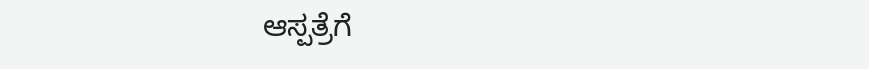ಆಸ್ಪತ್ರೆಗೆ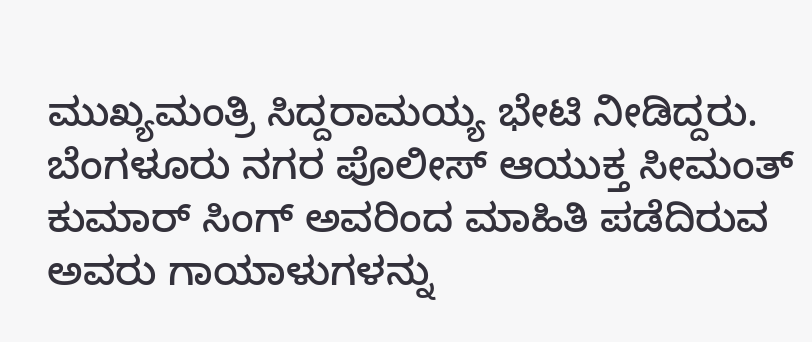ಮುಖ್ಯಮಂತ್ರಿ ಸಿದ್ದರಾಮಯ್ಯ ಭೇಟಿ ನೀಡಿದ್ದರು. ಬೆಂಗಳೂರು ನಗರ ಪೊಲೀಸ್ ಆಯುಕ್ತ ಸೀಮಂತ್ ಕುಮಾರ್ ಸಿಂಗ್ ಅವರಿಂದ ಮಾಹಿತಿ ಪಡೆದಿರುವ ಅವರು ಗಾಯಾಳುಗಳನ್ನು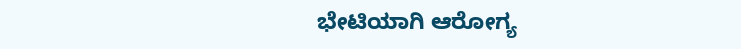ಭೇಟಿಯಾಗಿ ಆರೋಗ್ಯ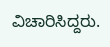ವಿಚಾರಿಸಿದ್ದರು.